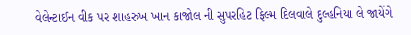વેલેન્ટાઈન વીક પર શાહરુખ ખાન કાજોલ ની સુપરહિટ ફિલ્મ દિલવાલે દુલ્હનિયા લે જાયેંગે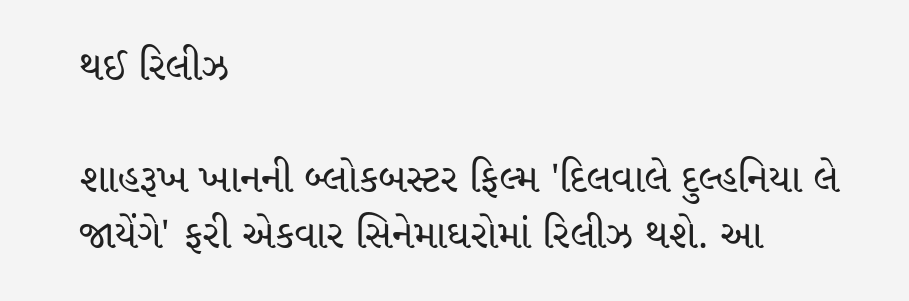થઈ રિલીઝ

શાહરૂખ ખાનની બ્લોકબસ્ટર ફિલ્મ 'દિલવાલે દુલ્હનિયા લે જાયેંગે' ફરી એકવાર સિનેમાઘરોમાં રિલીઝ થશે. આ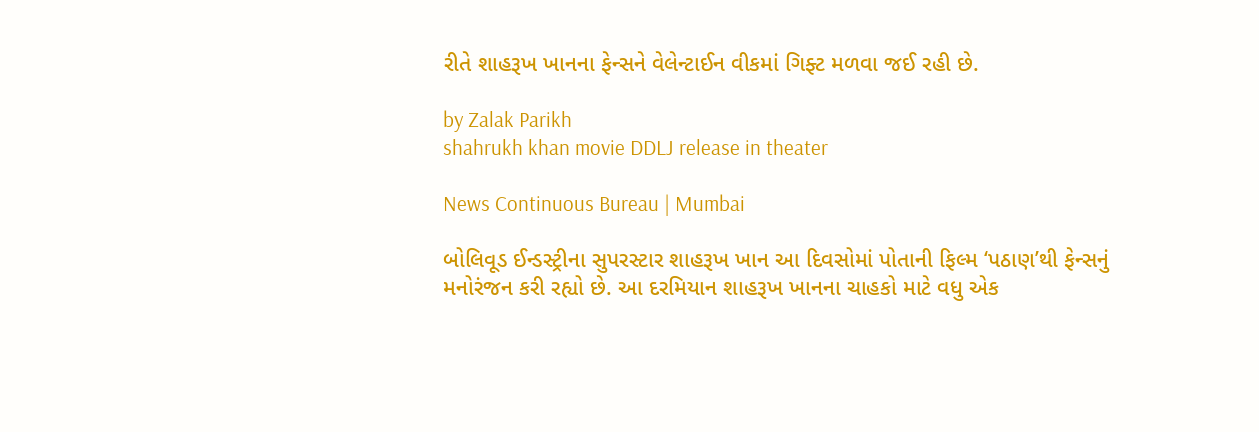રીતે શાહરૂખ ખાનના ફેન્સને વેલેન્ટાઈન વીકમાં ગિફ્ટ મળવા જઈ રહી છે.

by Zalak Parikh
shahrukh khan movie DDLJ release in theater

News Continuous Bureau | Mumbai

બોલિવૂડ ઈન્ડસ્ટ્રીના સુપરસ્ટાર શાહરૂખ ખાન આ દિવસોમાં પોતાની ફિલ્મ ‘પઠાણ’થી ફેન્સનું મનોરંજન કરી રહ્યો છે. આ દરમિયાન શાહરૂખ ખાનના ચાહકો માટે વધુ એક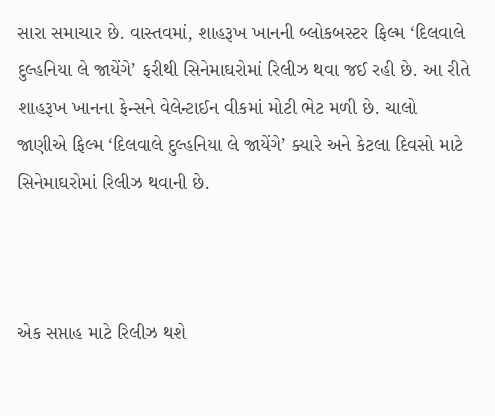સારા સમાચાર છે. વાસ્તવમાં, શાહરૂખ ખાનની બ્લોકબસ્ટર ફિલ્મ ‘દિલવાલે દુલ્હનિયા લે જાયેંગે’ ફરીથી સિનેમાઘરોમાં રિલીઝ થવા જઈ રહી છે. આ રીતે શાહરૂખ ખાનના ફેન્સને વેલેન્ટાઈન વીકમાં મોટી ભેટ મળી છે. ચાલો જાણીએ ફિલ્મ ‘દિલવાલે દુલ્હનિયા લે જાયેંગે’ ક્યારે અને કેટલા દિવસો માટે સિનેમાઘરોમાં રિલીઝ થવાની છે.



એક સપ્તાહ માટે રિલીઝ થશે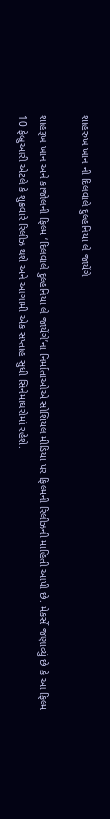શાહરુખ ખાન ની દિલવાલે દુલ્હનિયા લે જાયેંગે

શાહરૂખ ખાન અને કાજોલની ફિલ્મ ‘દિલવાલે દુલ્હનિયા લે જાયેંગે’ના નિર્માતાઓએ સોશિયલ મીડિયા પર ફિલ્મની રિલીઝની માહિતી આપી છે. મેકર્સે જણાવ્યું છે કે આ ફિલ્મ 10 ફેબ્રુઆરી એટલે કે શુક્રવારે રિલીઝ થશે અને આગામી એક સપ્તાહ સુધી સિનેમાઘરોમાં રહેશે.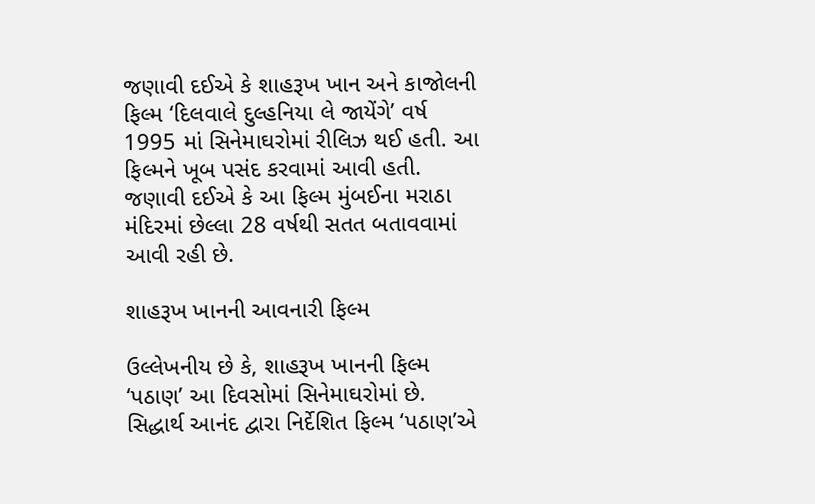જણાવી દઈએ કે શાહરૂખ ખાન અને કાજોલની ફિલ્મ ‘દિલવાલે દુલ્હનિયા લે જાયેંગે’ વર્ષ 1995 માં સિનેમાઘરોમાં રીલિઝ થઈ હતી. આ ફિલ્મને ખૂબ પસંદ કરવામાં આવી હતી. જણાવી દઈએ કે આ ફિલ્મ મુંબઈના મરાઠા મંદિરમાં છેલ્લા 28 વર્ષથી સતત બતાવવામાં આવી રહી છે.

શાહરૂખ ખાનની આવનારી ફિલ્મ

ઉલ્લેખનીય છે કે, શાહરૂખ ખાનની ફિલ્મ ‘પઠાણ’ આ દિવસોમાં સિનેમાઘરોમાં છે. સિદ્ધાર્થ આનંદ દ્વારા નિર્દેશિત ફિલ્મ ‘પઠાણ’એ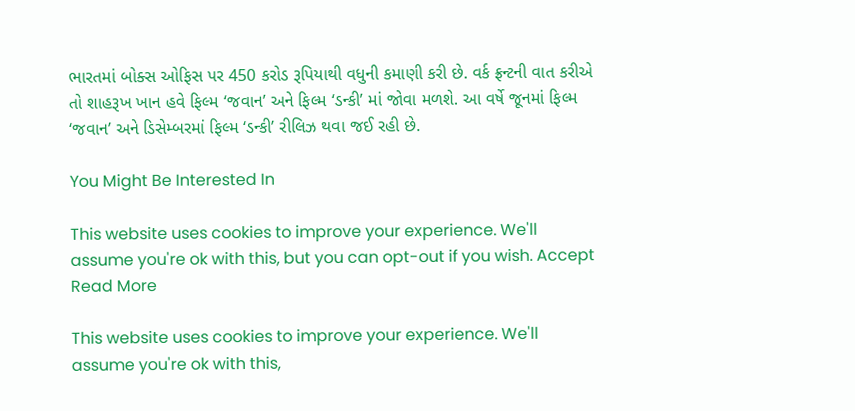ભારતમાં બોક્સ ઓફિસ પર 450 કરોડ રૂપિયાથી વધુની કમાણી કરી છે. વર્ક ફ્રન્ટની વાત કરીએ તો શાહરૂખ ખાન હવે ફિલ્મ ‘જવાન’ અને ફિલ્મ ‘ડન્કી’ માં જોવા મળશે. આ વર્ષે જૂનમાં ફિલ્મ ‘જવાન’ અને ડિસેમ્બરમાં ફિલ્મ ‘ડન્કી’ રીલિઝ થવા જઈ રહી છે.

You Might Be Interested In

This website uses cookies to improve your experience. We'll assume you're ok with this, but you can opt-out if you wish. Accept Read More

This website uses cookies to improve your experience. We'll assume you're ok with this,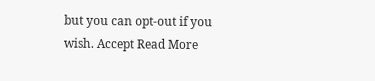but you can opt-out if you wish. Accept Read More